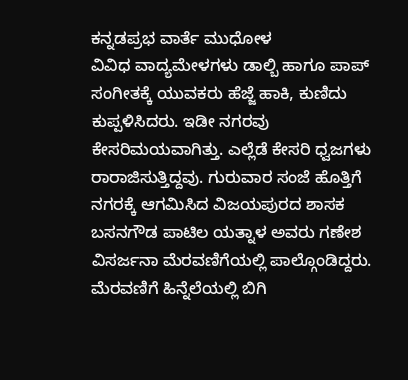ಕನ್ನಡಪ್ರಭ ವಾರ್ತೆ ಮುಧೋಳ
ವಿವಿಧ ವಾದ್ಯಮೇಳಗಳು ಡಾಲ್ಬಿ ಹಾಗೂ ಪಾಪ್ ಸಂಗೀತಕ್ಕೆ ಯುವಕರು ಹೆಜ್ಜೆ ಹಾಕಿ, ಕುಣಿದು ಕುಪ್ಪಳಿಸಿದರು. ಇಡೀ ನಗರವು ಕೇಸರಿಮಯವಾಗಿತ್ತು. ಎಲ್ಲೆಡೆ ಕೇಸರಿ ಧ್ವಜಗಳು ರಾರಾಜಿಸುತ್ತಿದ್ದವು. ಗುರುವಾರ ಸಂಜೆ ಹೊತ್ತಿಗೆ ನಗರಕ್ಕೆ ಆಗಮಿಸಿದ ವಿಜಯಪುರದ ಶಾಸಕ ಬಸನಗೌಡ ಪಾಟಿಲ ಯತ್ನಾಳ ಅವರು ಗಣೇಶ ವಿಸರ್ಜನಾ ಮೆರವಣಿಗೆಯಲ್ಲಿ ಪಾಲ್ಗೊಂಡಿದ್ದರು. ಮೆರವಣಿಗೆ ಹಿನ್ನೆಲೆಯಲ್ಲಿ ಬಿಗಿ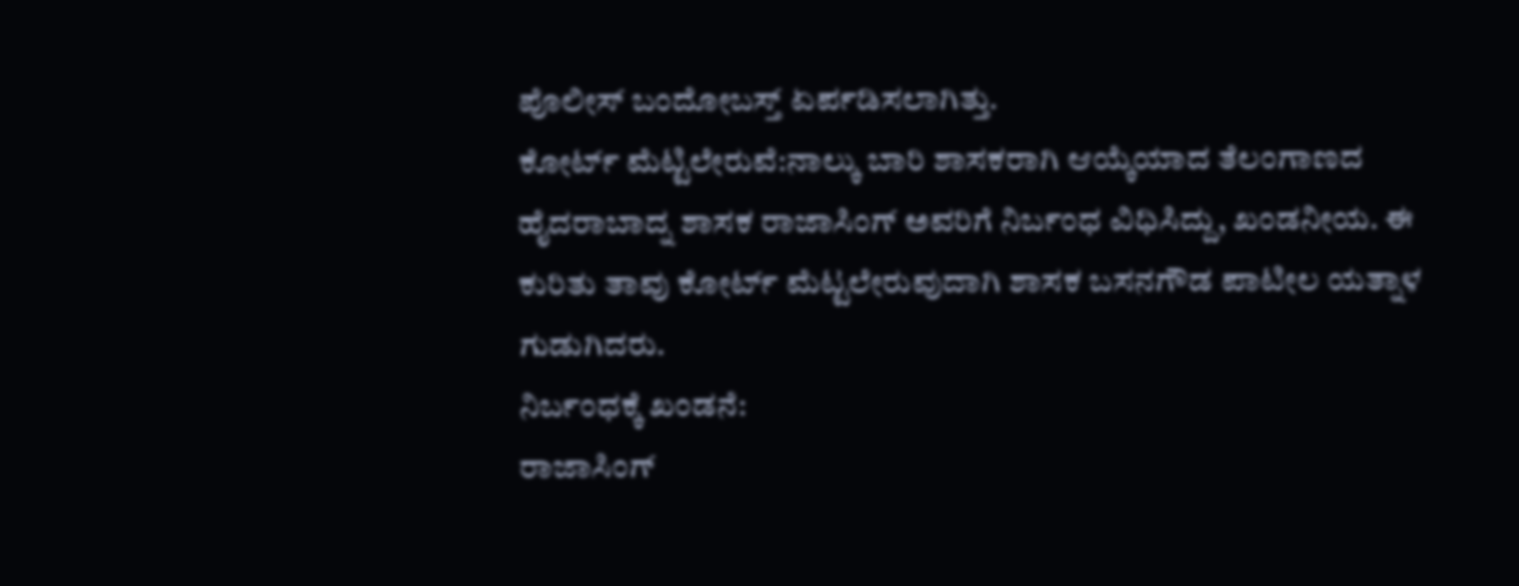ಪೊಲೀಸ್ ಬಂದೋಬಸ್ತ್ ಏರ್ಪಡಿಸಲಾಗಿತ್ತು.
ಕೋರ್ಟ್ ಮೆಟ್ಟಿಲೇರುವೆ:ನಾಲ್ಕು ಬಾರಿ ಶಾಸಕರಾಗಿ ಆಯ್ಕೆಯಾದ ತೆಲಂಗಾಣದ ಹೈದರಾಬಾದ್ನ ಶಾಸಕ ರಾಜಾಸಿಂಗ್ ಅವರಿಗೆ ನಿರ್ಬಂಧ ವಿಧಿಸಿದ್ದು, ಖಂಡನೀಯ. ಈ ಕುರಿತು ತಾವು ಕೋರ್ಟ್ ಮೆಟ್ಟಲೇರುವುದಾಗಿ ಶಾಸಕ ಬಸನಗೌಡ ಪಾಟೀಲ ಯತ್ನಾಳ ಗುಡುಗಿದರು.
ನಿರ್ಬಂಧಕ್ಕೆ ಖಂಡನೆ:
ರಾಜಾಸಿಂಗ್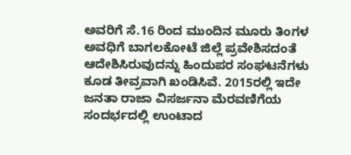ಅವರಿಗೆ ಸೆ.16 ರಿಂದ ಮುಂದಿನ ಮೂರು ತಿಂಗಳ ಅವಧಿಗೆ ಬಾಗಲಕೋಟೆ ಜಿಲ್ಲೆ ಪ್ರವೇಶಿಸದಂತೆ ಆದೇಶಿಸಿರುವುದನ್ನು ಹಿಂದುಪರ ಸಂಘಟನೆಗಳು ಕೂಡ ತೀವ್ರವಾಗಿ ಖಂಡಿಸಿವೆ. 2015ರಲ್ಲಿ ಇದೇ ಜನತಾ ರಾಜಾ ವಿಸರ್ಜನಾ ಮೆರವಣಿಗೆಯ ಸಂದರ್ಭದಲ್ಲಿ ಉಂಟಾದ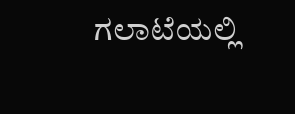ಗಲಾಟೆಯಲ್ಲಿ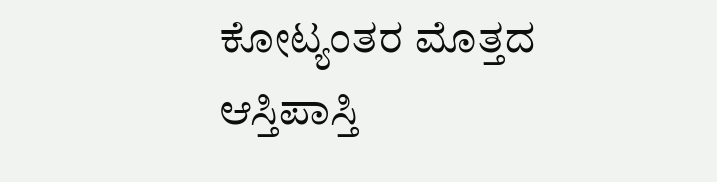ಕೋಟ್ಯಂತರ ಮೊತ್ತದ ಆಸ್ತಿಪಾಸ್ತಿ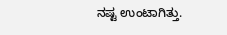ನಷ್ಟ ಉಂಟಾಗಿತ್ತು.